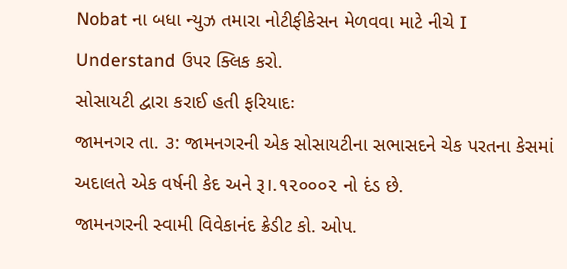Nobat ના બધા ન્યુઝ તમારા નોટીફીકેસન મેળવવા માટે નીચે I Understand ઉપર ક્લિક કરો.
સોસાયટી દ્વારા કરાઈ હતી ફરિયાદઃ
જામનગર તા. ૩: જામનગરની એક સોસાયટીના સભાસદને ચેક પરતના કેસમાં અદાલતે એક વર્ષની કેદ અને રૂ।.૧૨૦૦૦૨ નો દંડ છે.
જામનગરની સ્વામી વિવેકાનંદ ક્રેડીટ કો. ઓપ.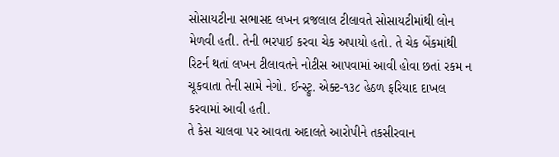સોસાયટીના સભાસદ લખન વ્રજલાલ ટીલાવતે સોસાયટીમાંથી લોન મેળવી હતી. તેની ભરપાઈ કરવા ચેક અપાયો હતો. તે ચેક બેંકમાંથી રિટર્ન થતાં લખન ટીલાવતને નોટીસ આપવામાં આવી હોવા છતાં રકમ ન ચૂકવાતા તેની સામે નેગો. ઈન્સ્ટ્રુ. એક્ટ-૧૩૮ હેઠળ ફરિયાદ દાખલ કરવામાં આવી હતી.
તે કેસ ચાલવા પર આવતા અદાલતે આરોપીને તકસીરવાન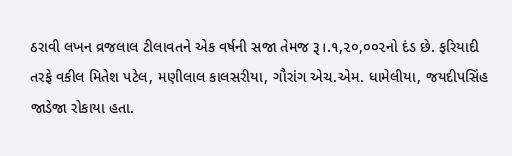ઠરાવી લખન વ્રજલાલ ટીલાવતને એક વર્ષની સજા તેમજ રૂ।.૧,૨૦,૦૦૨નો દંડ છે. ફરિયાદી તરફે વકીલ મિતેશ પટેલ, મણીલાલ કાલસરીયા, ગૌરાંગ એચ.એમ. ધામેલીયા, જયદીપસિંહ જાડેજા રોકાયા હતા.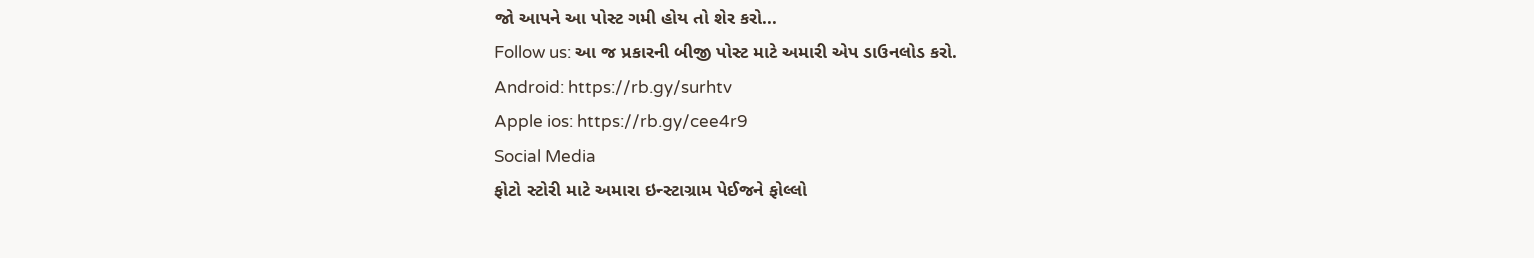જો આપને આ પોસ્ટ ગમી હોય તો શેર કરો...
Follow us: આ જ પ્રકારની બીજી પોસ્ટ માટે અમારી એપ ડાઉનલોડ કરો.
Android: https://rb.gy/surhtv
Apple ios: https://rb.gy/cee4r9
Social Media
ફોટો સ્ટોરી માટે અમારા ઇન્સ્ટાગ્રામ પેઈજને ફોલ્લો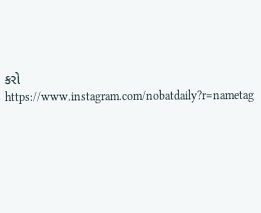કરો
https://www.instagram.com/nobatdaily?r=nametag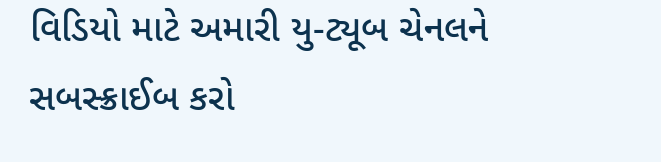વિડિયો માટે અમારી યુ-ટ્યૂબ ચેનલને સબસ્ક્રાઈબ કરો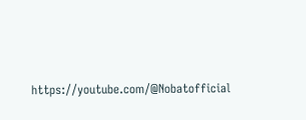https://youtube.com/@Nobatofficial